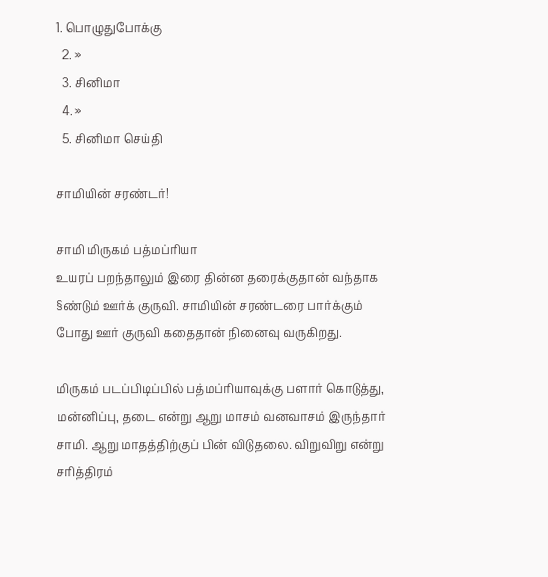1. பொழுதுபோக்கு
  2. »
  3. சினிமா
  4. »
  5. சினிமா செய்தி

சாமியின் சரண்டர்!

சாமி மிருகம் பத்மப்ரியா
உயரப் பறந்தாலும் இரை தின்ன தரைக்குதான் வந்தாக §ண்டும் ஊர்க் குருவி. சாமியின் சரண்டரை பார்க்கும் போது ஊர் குருவி கதைதான் நினைவு வருகிறது.

மிருகம் படப்பிடிப்பில் பத்மப்ரியாவுக்கு பளார் கொடுத்து, மன்னிப்பு, தடை என்று ஆறு மாசம் வனவாசம் இருந்தார் சாமி. ஆறு மாதத்திற்குப் பின் விடுதலை. விறுவிறு என்று சரித்திரம்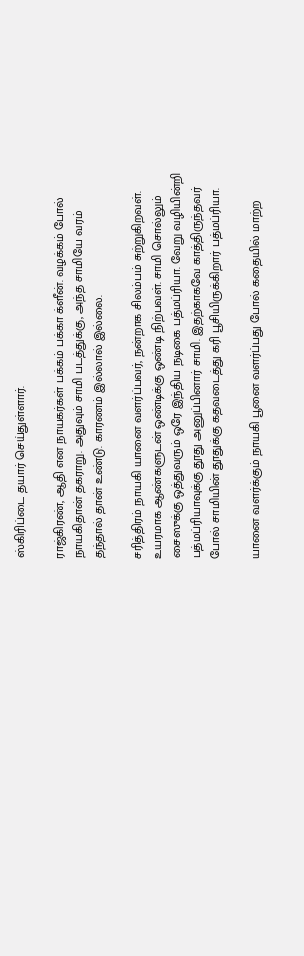ஸ்கிரிப்டை தயார் செய்துள்ளார்.

ராஜ்கிரண், ஆதி என நாயகர்கள் பக்கம் பக்கா க்ளீன். வழக்கம் போல் நாயகிதான் தகராறு. அதுவும் சாமி படத்துக்கு, அந்த சாமியே வரம் தந்தால் தான் உண்டு. காரணம் இல்லால் இல்லை.

சரித்திரம் நாயகி யானை வளர்ப்பவர், நன்றாக சிலம்பம் சுற்றுகிறவள். உயரமாக ஆண்களுடன் ஒண்டிக்கு ஒண்டி நிற்பவள். சாமி சொல்லும் சைஸுக்கு ஒத்துவரும் ஒரே இந்திய நடிகை பத்மப்ரியா. வேறு வழியின்றி பத்மப்ரியாவுக்கு தூது அனுப்பினார் சாமி. இதற்காகவே காத்திருந்தவர் போ‌ல் சாமியின் தூதுக்கு கதவடைத்து கரி பூசியிருக்கிறார் பத்மப்ரியா.

யானை வளர்க்கும் நாயகி பூனை வளர்ப்பது போல் கதையில் மாற்ற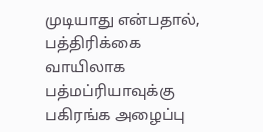முடியாது என்பதால், பத்திரிக்கை வாயிலாக பத்மப்ரியாவுக்கு பகிரங்க அழைப்பு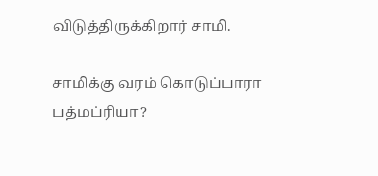விடுத்திருக்கிறார் சாமி.

சாமிக்கு வரம் கொடுப்பாரா பத்மப்ரியா?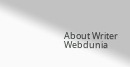About Writer
Webdunia